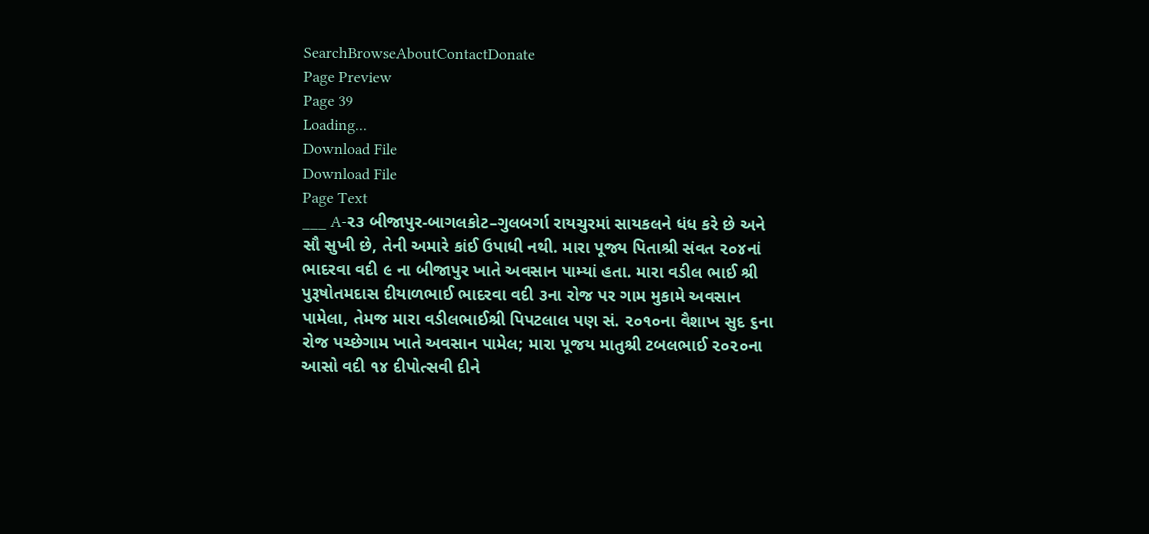SearchBrowseAboutContactDonate
Page Preview
Page 39
Loading...
Download File
Download File
Page Text
___ A-૨૩ બીજાપુર-બાગલકોટ–ગુલબર્ગા રાયચુરમાં સાયકલને ધંધ કરે છે અને સૌ સુખી છે, તેની અમારે કાંઈ ઉપાધી નથી. મારા પૂજ્ય પિતાશ્રી સંવત ૨૦૪નાં ભાદરવા વદી ૯ ના બીજાપુર ખાતે અવસાન પામ્યાં હતા. મારા વડીલ ભાઈ શ્રી પુરૂષોતમદાસ દીયાળભાઈ ભાદરવા વદી ૩ના રોજ પર ગામ મુકામે અવસાન પામેલા, તેમજ મારા વડીલભાઈશ્રી પિપટલાલ પણ સં. ૨૦૧૦ના વૈશાખ સુદ ૬ના રોજ પચ્છેગામ ખાતે અવસાન પામેલ; મારા પૂજય માતુશ્રી ટબલભાઈ ૨૦૨૦ના આસો વદી ૧૪ દીપોત્સવી દીને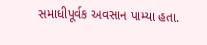સમાધીપૂર્વક અવસાન પામ્યા હતા.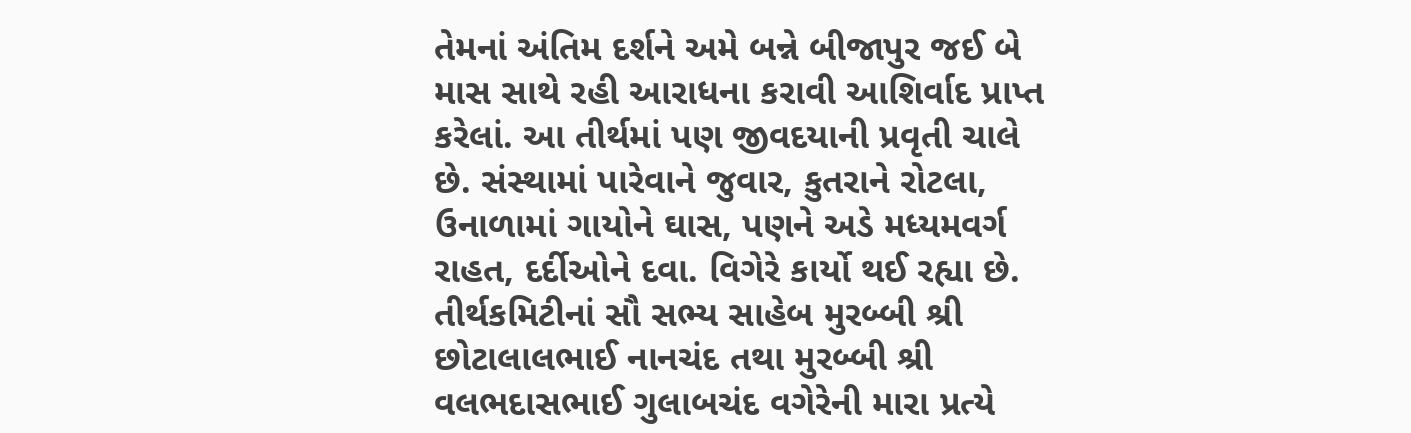તેમનાં અંતિમ દર્શને અમે બન્ને બીજાપુર જઈ બે માસ સાથે રહી આરાધના કરાવી આશિર્વાદ પ્રાપ્ત કરેલાં. આ તીર્થમાં પણ જીવદયાની પ્રવૃતી ચાલે છે. સંસ્થામાં પારેવાને જુવાર, કુતરાને રોટલા, ઉનાળામાં ગાયોને ઘાસ, પણને અડે મધ્યમવર્ગ રાહત, દર્દીઓને દવા. વિગેરે કાર્યો થઈ રહ્યા છે. તીર્થકમિટીનાં સૌ સભ્ય સાહેબ મુરબ્બી શ્રી છોટાલાલભાઈ નાનચંદ તથા મુરબ્બી શ્રી વલભદાસભાઈ ગુલાબચંદ વગેરેની મારા પ્રત્યે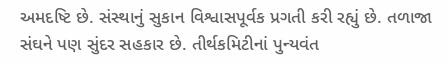અમદષ્ટિ છે. સંસ્થાનું સુકાન વિશ્વાસપૂર્વક પ્રગતી કરી રહ્યું છે. તળાજા સંઘને પણ સુંદર સહકાર છે. તીર્થકમિટીનાં પુન્યવંત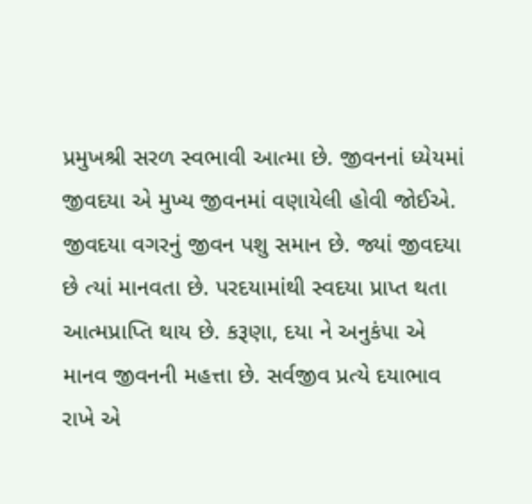પ્રમુખશ્રી સરળ સ્વભાવી આત્મા છે. જીવનનાં ધ્યેયમાં જીવદયા એ મુખ્ય જીવનમાં વણાયેલી હોવી જોઈએ. જીવદયા વગરનું જીવન પશુ સમાન છે. જ્યાં જીવદયા છે ત્યાં માનવતા છે. પરદયામાંથી સ્વદયા પ્રાપ્ત થતા આત્મપ્રાપ્તિ થાય છે. કરૂણા, દયા ને અનુકંપા એ માનવ જીવનની મહત્તા છે. સર્વજીવ પ્રત્યે દયાભાવ રાખે એ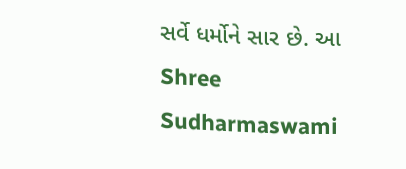સર્વે ધર્મોને સાર છે. આ Shree Sudharmaswami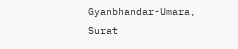Gyanbhandar-Umara, Surat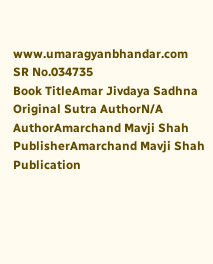www.umaragyanbhandar.com
SR No.034735
Book TitleAmar Jivdaya Sadhna
Original Sutra AuthorN/A
AuthorAmarchand Mavji Shah
PublisherAmarchand Mavji Shah
Publication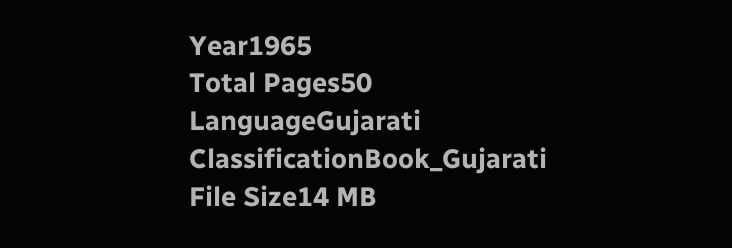Year1965
Total Pages50
LanguageGujarati
ClassificationBook_Gujarati
File Size14 MB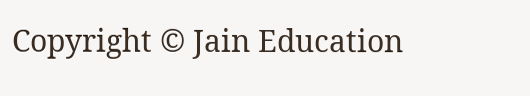Copyright © Jain Education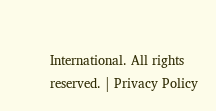International. All rights reserved. | Privacy Policy